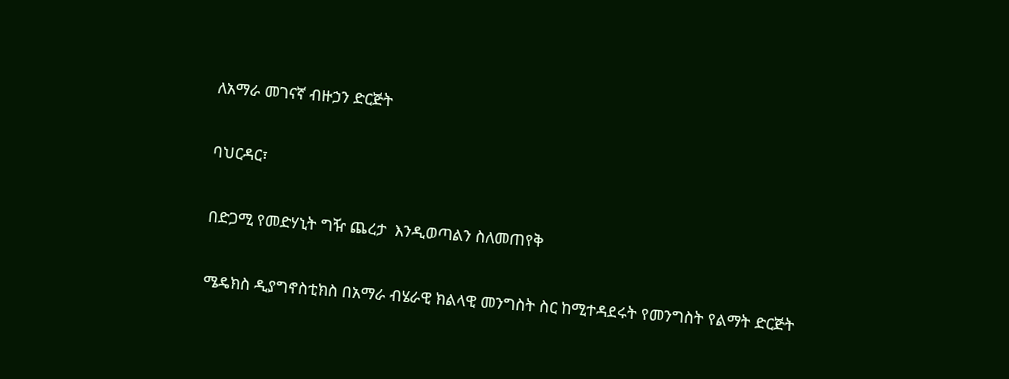ለአማራ መገናኛ ብዙኃን ድርጅት

ባህርዳር፣

በድጋሚ የመድሃኒት ግዥ ጨረታ  እንዲወጣልን ስለመጠየቅ

ሜዴክስ ዲያግኖስቲክስ በአማራ ብሄራዊ ክልላዊ መንግስት ስር ከሚተዳደሩት የመንግስት የልማት ድርጅት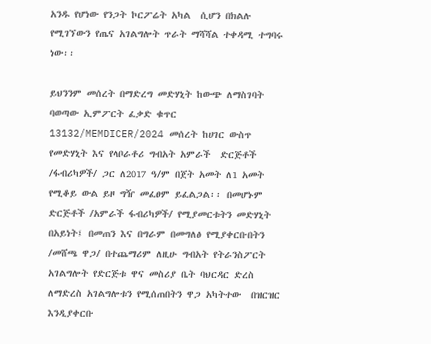አንዱ የሆነው የንጋት ኮርፖሬት አካል  ሲሆን በክልሉ የሚገኘውን የጤና አገልግሎት ጥራት ማሻሻል ተቀዳሚ ተግባሩ ነው፡፡

ይህንንም መሰረት በማድረግ መድሃኒት ከውጭ ለማስገባት ባወጣው ኢምፖርት ፈቃድ ቁጥር 13132/MEMDICER/2024 መሰረት ከሀገር ውስጥ የመድሃኒት እና የላቦራቶሪ ግብአት አምራች  ድርጅቶች /ፋብሪካዎች/ ጋር ለ2017 ዓ/ም በጀት አመት ለ1 አመት የሚቆይ ውል ይዞ ግዥ መፈፀም ይፈልጋል፡፡ በመሆኑም ድርጅቶች /አምራች ፋብሪካዎች/ የሚያመርቱትን መድሃኒት በአይነት፤ በመጠን እና በግራም በመግለፅ የሚያቀርቡበትን /መሸጫ ዋጋ/ በተጨማሪም ለዚሁ ግብአት የትራንስፖርት አገልግሎት የድርጅቱ ዋና መስሪያ ቤት ባህርዳር ድረስ  ለማድረስ አገልግሎቱን የሚሰጠበትን ዋጋ አካትተው  በዝርዝር እንዲያቀርቡ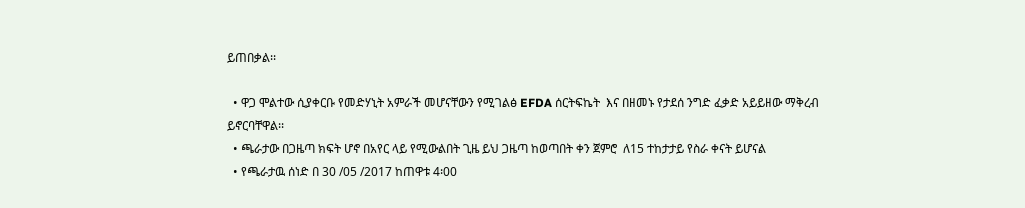ይጠበቃል፡፡

  • ዋጋ ሞልተው ሲያቀርቡ የመድሃኒት አምራች መሆናቸውን የሚገልፅ EFDA ሰርትፍኬት  እና በዘመኑ የታደሰ ንግድ ፈቃድ አይይዘው ማቅረብ ይኖርባቸዋል፡፡
  • ጫራታው በጋዜጣ ክፍት ሆኖ በአየር ላይ የሚውልበት ጊዜ ይህ ጋዜጣ ከወጣበት ቀን ጀምሮ  ለ15 ተከታታይ የስራ ቀናት ይሆናል
  • የጫራታዉ ሰነድ በ 30 /05 /2017 ከጠዋቱ 4፡00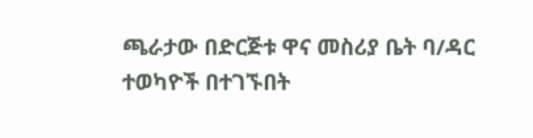ጫራታው በድርጅቱ ዋና መስሪያ ቤት ባ/ዳር ተወካዮች በተገኙበት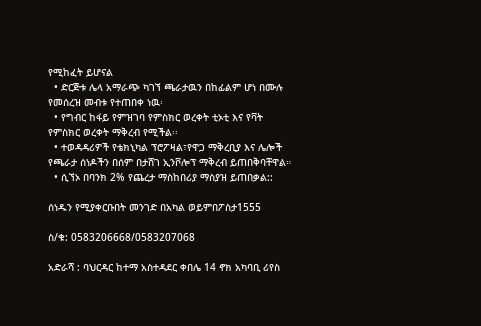የሚከፈት ይሆናል
  • ድርጅቱ ሌላ አማራጭ ካገኘ ጫራታዉን በከፊልም ሆነ በሙሉ የመሰረዝ መብቱ የተጠበቀ ነዉ፡
  • የግብር ከፋይ የምዝገባ የምስክር ወረቀት ቲኦቲ እና የቫት የምስክር ወረቀት ማቅረብ የሚችል፡፡
  • ተወዳዳሪዎች የቴክኒካል ፕሮፖዛል፣የዋጋ ማቅረቢያ እና ሌሎች የጫራታ ሰነዶችን በሰም በታሸገ ኢንቮሎፕ ማቅረብ ይጠበቅባቸዋል።
  • ሲኘኦ በባንክ 2% የጨረታ ማስከበሪያ ማስያዝ ይጠበቃል::

ሰነዱን የሚያቀርቡበት መንገድ በአካል ወይምበፖስታ1555

ስ/ቁ: 0583206668/0583207068

አድራሻ : ባህርዳር ከተማ አስተዳደር ቀበሌ 14 ኖክ አካባቢ ሪየስ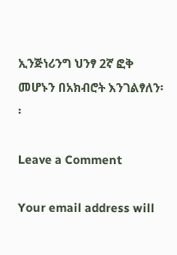ኢንጅነሪንግ ህንፃ 2ኛ ፎቅ መሆኑን በአክብሮት እንገልፃለን፡፡

Leave a Comment

Your email address will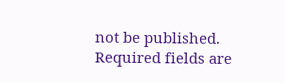not be published. Required fields are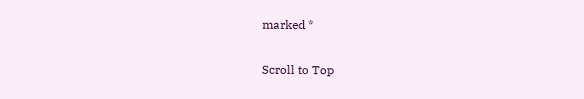marked *

Scroll to Top